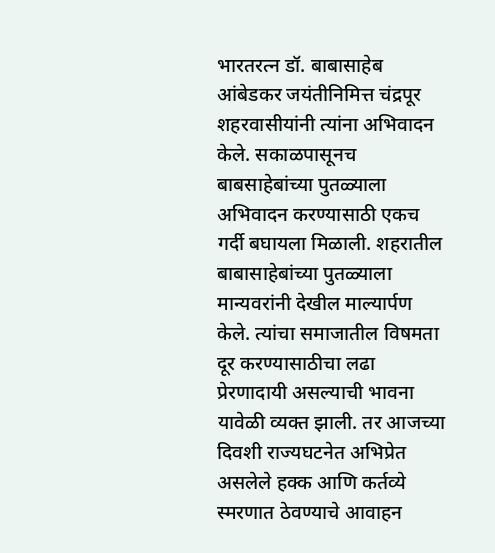भारतरत्न डॉ. बाबासाहेब आंबेडकर जयंतीनिमित्त चंद्रपूर शहरवासीयांनी त्यांना अभिवादन केले. सकाळपासूनच बाबसाहेबांच्या पुतळ्याला अभिवादन करण्यासाठी एकच गर्दी बघायला मिळाली. शहरातील बाबासाहेबांच्या पुतळ्याला मान्यवरांनी देखील माल्यार्पण केले. त्यांचा समाजातील विषमता दूर करण्यासाठीचा लढा प्रेरणादायी असल्याची भावना यावेळी व्यक्त झाली. तर आजच्या दिवशी राज्यघटनेत अभिप्रेत असलेले हक्क आणि कर्तव्ये स्मरणात ठेवण्याचे आवाहन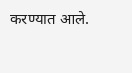करण्यात आले.